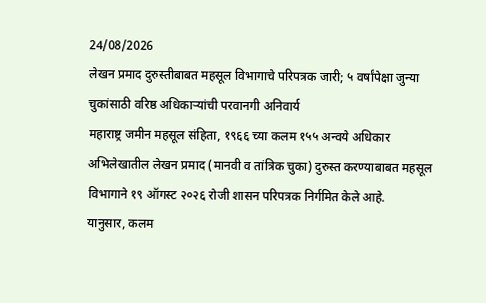24/08/2026
लेखन प्रमाद दुरुस्तीबाबत महसूल विभागाचे परिपत्रक जारी; ५ वर्षांपेक्षा जुन्या चुकांसाठी वरिष्ठ अधिकाऱ्यांची परवानगी अनिवार्य
महाराष्ट्र जमीन महसूल संहिता, १९६६ च्या कलम १५५ अन्वये अधिकार अभिलेखातील लेखन प्रमाद (मानवी व तांत्रिक चुका) दुरुस्त करण्याबाबत महसूल विभागाने १९ ऑगस्ट २०२६ रोजी शासन परिपत्रक निर्गमित केले आहे.
यानुसार, कलम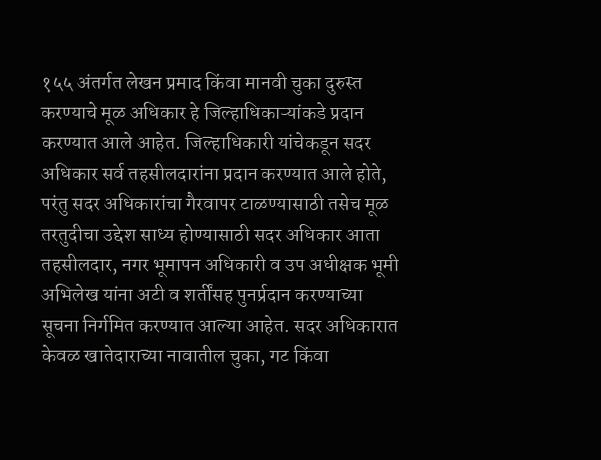१५५ अंतर्गत लेखन प्रमाद किंवा मानवी चुका दुरुस्त करण्याचे मूळ अधिकार हे जिल्हाधिकाऱ्यांकडे प्रदान करण्यात आले आहेत. जिल्हाधिकारी यांचेकडून सदर अधिकार सर्व तहसीलदारांना प्रदान करण्यात आले होते, परंतु सदर अधिकारांचा गैरवापर टाळण्यासाठी तसेच मूळ तरतुदीचा उद्देश साध्य होण्यासाठी सदर अधिकार आता तहसीलदार, नगर भूमापन अधिकारी व उप अधीक्षक भूमी अभिलेख यांना अटी व शर्तींसह पुनर्प्रदान करण्याच्या सूचना निर्गमित करण्यात आल्या आहेत. सदर अधिकारात केवळ खातेदाराच्या नावातील चुका, गट किंवा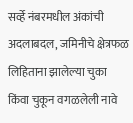सर्व्हे नंबरमधील अंकांची अदलाबदल, जमिनीचे क्षेत्रफळ लिहिताना झालेल्या चुका किंवा चुकून वगळलेली नावे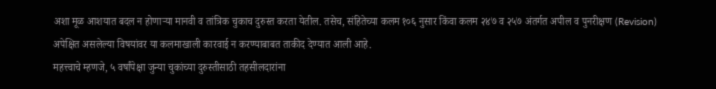अशा मूळ आशयात बदल न होणाऱ्या मानवी व तांत्रिक चुकाच दुरुस्त करता येतील. तसेच, संहितेच्या कलम १०६ नुसार किंवा कलम २४७ व २५७ अंतर्गत अपील व पुनरीक्षण (Revision) अपेक्षित असलेल्या विषयांवर या कलमाखाली कारवाई न करण्याबाबत ताकीद देण्यात आली आहे.
महत्त्वाचे म्हणजे, ५ वर्षांपेक्षा जुन्या चुकांच्या दुरुस्तीसाठी तहसीलदारांना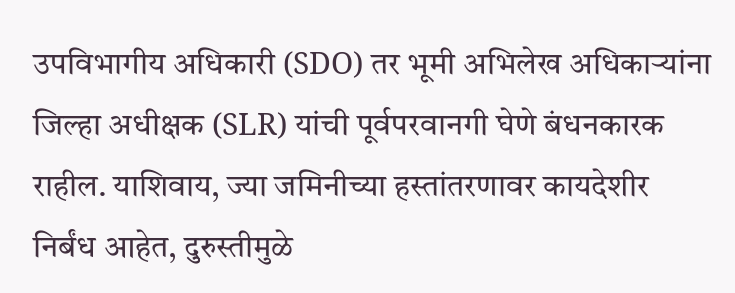उपविभागीय अधिकारी (SDO) तर भूमी अभिलेख अधिकाऱ्यांना जिल्हा अधीक्षक (SLR) यांची पूर्वपरवानगी घेणे बंधनकारक राहील. याशिवाय, ज्या जमिनीच्या हस्तांतरणावर कायदेशीर निर्बंध आहेत, दुरुस्तीमुळे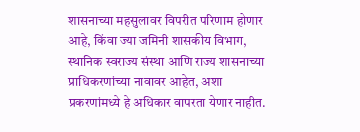शासनाच्या महसुलावर विपरीत परिणाम होणार आहे, किंवा ज्या जमिनी शासकीय विभाग, स्थानिक स्वराज्य संस्था आणि राज्य शासनाच्या प्राधिकरणांच्या नावावर आहेत, अशा प्रकरणांमध्ये हे अधिकार वापरता येणार नाहीत.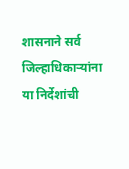शासनाने सर्व जिल्हाधिकाऱ्यांना या निर्देशांची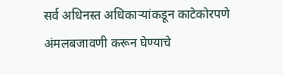सर्व अधिनस्त अधिकाऱ्यांकडून काटेकोरपणे अंमलबजावणी करून घेण्याचे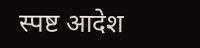स्पष्ट आदेश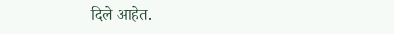दिले आहेत.